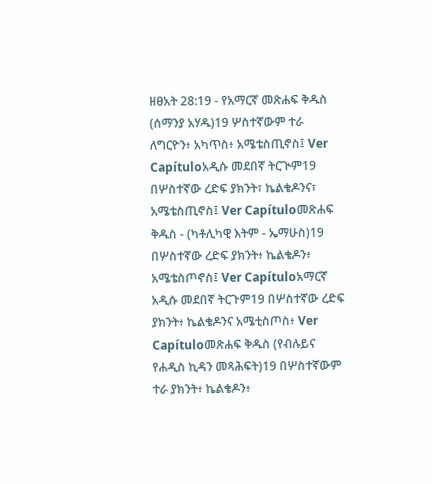ዘፀአት 28:19 - የአማርኛ መጽሐፍ ቅዱስ (ሰማንያ አሃዱ)19 ሦስተኛውም ተራ ለግርዮን፥ አካጥስ፥ አሜቴስጢኖስ፤ Ver Capítuloአዲሱ መደበኛ ትርጒም19 በሦስተኛው ረድፍ ያክንት፣ ኬልቄዶንና፣ አሜቴስጢኖስ፤ Ver Capítuloመጽሐፍ ቅዱስ - (ካቶሊካዊ እትም - ኤማሁስ)19 በሦስተኛው ረድፍ ያክንት፥ ኬልቄዶን፥ አሜቴስጦኖስ፤ Ver Capítuloአማርኛ አዲሱ መደበኛ ትርጉም19 በሦስተኛው ረድፍ ያክንት፥ ኬልቄዶንና አሜቲስጦስ፥ Ver Capítuloመጽሐፍ ቅዱስ (የብሉይና የሐዲስ ኪዳን መጻሕፍት)19 በሦስተኛውም ተራ ያክንት፥ ኬልቄዶን፥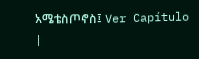አሜቴስጦኖስ፤ Ver Capítulo |